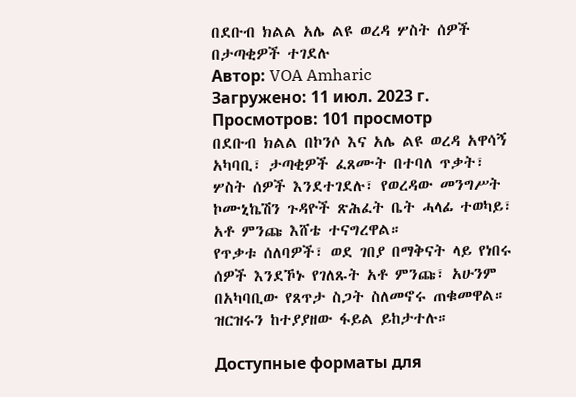በደቡብ ክልል አሌ ልዩ ወረዳ ሦስት ሰዎች በታጣቂዎች ተገደሉ
Автор: VOA Amharic
Загружено: 11 июл. 2023 г.
Просмотров: 101 просмотр
በደቡብ ክልል በኮንሶ እና አሌ ልዩ ወረዳ አዋሳኝ አካባቢ፣ ታጣቂዎች ፈጸሙት በተባለ ጥቃት፣ ሦስት ሰዎች እንደተገደሉ፣ የወረዳው መንግሥት ኮሙኒኬሽን ጉዳዮች ጽሕፈት ቤት ሓላፊ ተወካይ፣ አቶ ምንጩ እሸቴ ተናግረዋል።
የጥቃቱ ሰለባዎች፣ ወደ ገበያ በማቅናት ላይ የነበሩ ሰዎች እንደኾኑ የገለጹት አቶ ምንጩ፣ አሁንም በአካባቢው የጸጥታ ስጋት ስለመኖሩ ጠቁመዋል።
ዝርዝሩን ከተያያዘው ፋይል ይከታተሉ።

Доступные форматы для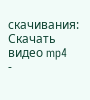скачивания:
Скачать видео mp4
-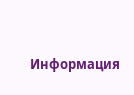Информация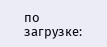по загрузке: